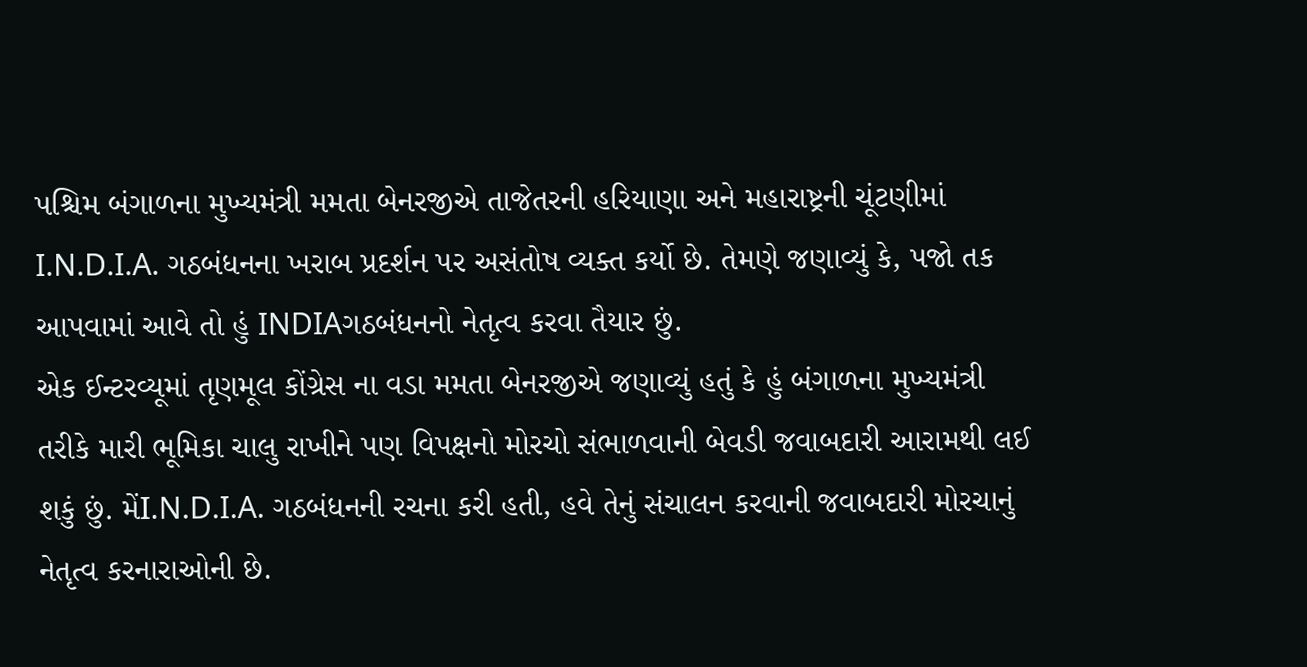પશ્ચિમ બંગાળના મુખ્યમંત્રી મમતા બેનરજીએ તાજેતરની હરિયાણા અને મહારાષ્ટ્રની ચૂંટણીમાં I.N.D.I.A. ગઠબંધનના ખરાબ પ્રદર્શન પર અસંતોષ વ્યક્ત કર્યો છે. તેમણે જણાવ્યું કે, પજો તક આપવામાં આવે તો હું INDIAગઠબંધનનો નેતૃત્વ કરવા તૈયાર છું.
એક ઈન્ટરવ્યૂમાં તૃણમૂલ કોંગ્રેસ ના વડા મમતા બેનરજીએ જણાવ્યું હતું કે હું બંગાળના મુખ્યમંત્રી તરીકે મારી ભૂમિકા ચાલુ રાખીને પણ વિપક્ષનો મોરચો સંભાળવાની બેવડી જવાબદારી આરામથી લઈ શકું છું. મેંI.N.D.I.A. ગઠબંધનની રચના કરી હતી, હવે તેનું સંચાલન કરવાની જવાબદારી મોરચાનું નેતૃત્વ કરનારાઓની છે.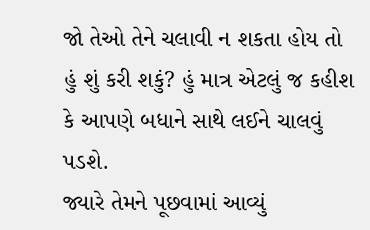જો તેઓ તેને ચલાવી ન શકતા હોય તો હું શું કરી શકું? હું માત્ર એટલું જ કહીશ કે આપણે બધાને સાથે લઈને ચાલવું પડશે.
જ્યારે તેમને પૂછવામાં આવ્યું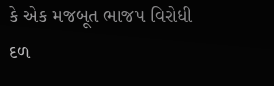કે એક મજબૂત ભાજપ વિરોધી દળ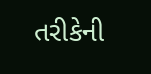તરીકેની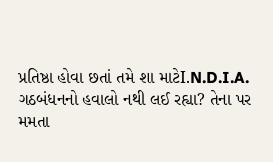પ્રતિષ્ઠા હોવા છતાં તમે શા માટેI.N.D.I.A. ગઠબંધનનો હવાલો નથી લઈ રહ્યા? તેના પર મમતા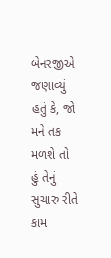બેનરજીએ જણાવ્યું હતું કે, જો મને તક મળશે તો હું તેનું સુચારુ રીતે કામ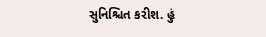સુનિશ્ચિત કરીશ. હું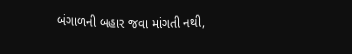બંગાળની બહાર જવા માંગતી નથી,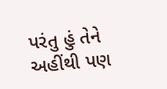પરંતુ હું તેને અહીંથી પણ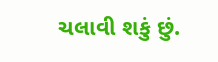ચલાવી શકું છું.